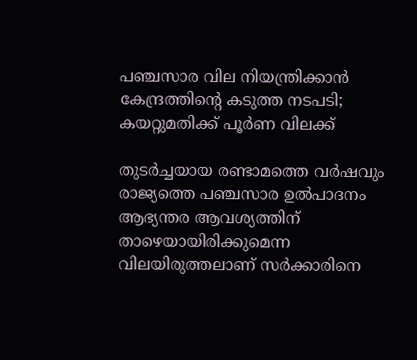പഞ്ചസാര വില നിയന്ത്രിക്കാന്‍ കേന്ദ്രത്തിന്റെ കടുത്ത നടപടി; കയറ്റുമതിക്ക് പൂര്‍ണ വിലക്ക്

തുടര്‍ച്ചയായ രണ്ടാമത്തെ വര്‍ഷവും രാജ്യത്തെ പഞ്ചസാര ഉല്‍പാദനം ആഭ്യന്തര ആവശ്യത്തിന് താഴെയായിരിക്കുമെന്ന വിലയിരുത്തലാണ് സര്‍ക്കാരിനെ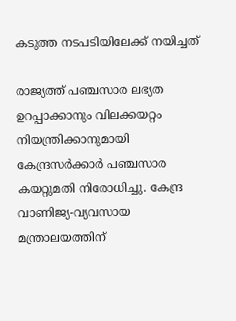കടുത്ത നടപടിയിലേക്ക് നയിച്ചത്

രാജ്യത്ത് പഞ്ചസാര ലഭ്യത ഉറപ്പാക്കാനും വിലക്കയറ്റം നിയന്ത്രിക്കാനുമായി കേന്ദ്രസര്‍ക്കാര്‍ പഞ്ചസാര കയറ്റുമതി നിരോധിച്ചു. കേന്ദ്ര വാണിജ്യ-വ്യവസായ മന്ത്രാലയത്തിന്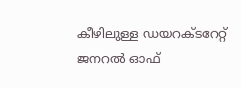കീഴിലുള്ള ഡയറക്ടറേറ്റ് ജനറല്‍ ഓഫ്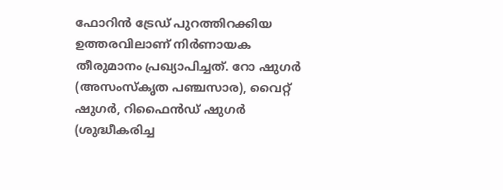ഫോറിന്‍ ട്രേഡ് പുറത്തിറക്കിയ ഉത്തരവിലാണ് നിര്‍ണായക തീരുമാനം പ്രഖ്യാപിച്ചത്. റോ ഷുഗര്‍ (അസംസ്‌കൃത പഞ്ചസാര), വൈറ്റ് ഷുഗര്‍, റിഫൈന്‍ഡ് ഷുഗര്‍ (ശുദ്ധീകരിച്ച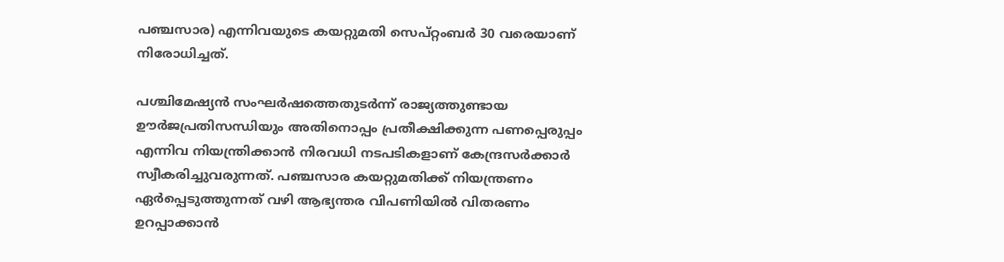പഞ്ചസാര) എന്നിവയുടെ കയറ്റുമതി സെപ്റ്റംബര്‍ 30 വരെയാണ് നിരോധിച്ചത്.

പശ്ചിമേഷ്യന്‍ സംഘര്‍ഷത്തെതുടര്‍ന്ന് രാജ്യത്തുണ്ടായ ഊര്‍ജപ്രതിസന്ധിയും അതിനൊപ്പം പ്രതീക്ഷിക്കുന്ന പണപ്പെരുപ്പം എന്നിവ നിയന്ത്രിക്കാന്‍ നിരവധി നടപടികളാണ് കേന്ദ്രസര്‍ക്കാര്‍ സ്വീകരിച്ചുവരുന്നത്. പഞ്ചസാര കയറ്റുമതിക്ക് നിയന്ത്രണം ഏര്‍പ്പെടുത്തുന്നത് വഴി ആഭ്യന്തര വിപണിയില്‍ വിതരണം ഉറപ്പാക്കാന്‍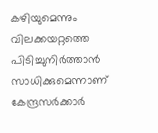കഴിയുമെന്നും വിലക്കയറ്റത്തെ പിടിച്ചുനിര്‍ത്താന്‍ സാധിക്കുമെന്നാണ് കേന്ദ്രസര്‍ക്കാര്‍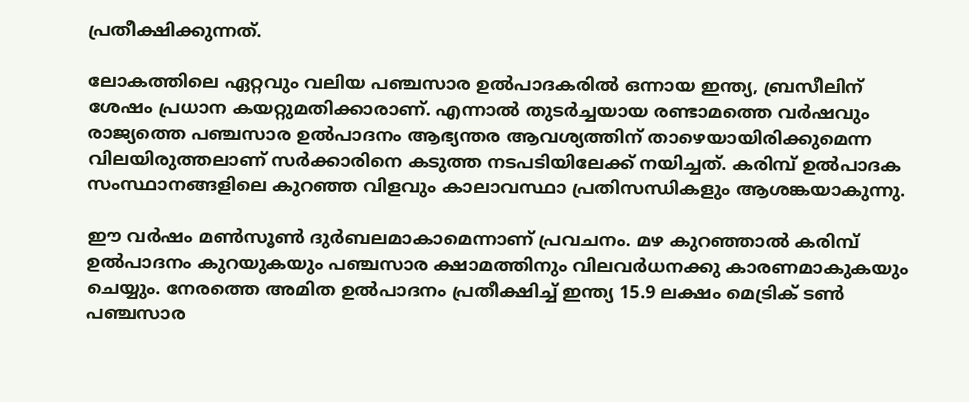പ്രതീക്ഷിക്കുന്നത്.

ലോകത്തിലെ ഏറ്റവും വലിയ പഞ്ചസാര ഉല്‍പാദകരില്‍ ഒന്നായ ഇന്ത്യ, ബ്രസീലിന് ശേഷം പ്രധാന കയറ്റുമതിക്കാരാണ്. എന്നാല്‍ തുടര്‍ച്ചയായ രണ്ടാമത്തെ വര്‍ഷവും രാജ്യത്തെ പഞ്ചസാര ഉല്‍പാദനം ആഭ്യന്തര ആവശ്യത്തിന് താഴെയായിരിക്കുമെന്ന വിലയിരുത്തലാണ് സര്‍ക്കാരിനെ കടുത്ത നടപടിയിലേക്ക് നയിച്ചത്. കരിമ്പ് ഉല്‍പാദക സംസ്ഥാനങ്ങളിലെ കുറഞ്ഞ വിളവും കാലാവസ്ഥാ പ്രതിസന്ധികളും ആശങ്കയാകുന്നു.

ഈ വര്‍ഷം മണ്‍സൂണ്‍ ദുര്‍ബലമാകാമെന്നാണ് പ്രവചനം. മഴ കുറഞ്ഞാല്‍ കരിമ്പ് ഉല്‍പാദനം കുറയുകയും പഞ്ചസാര ക്ഷാമത്തിനും വിലവര്‍ധനക്കു കാരണമാകുകയും ചെയ്യും. നേരത്തെ അമിത ഉല്‍പാദനം പ്രതീക്ഷിച്ച് ഇന്ത്യ 15.9 ലക്ഷം മെട്രിക് ടണ്‍ പഞ്ചസാര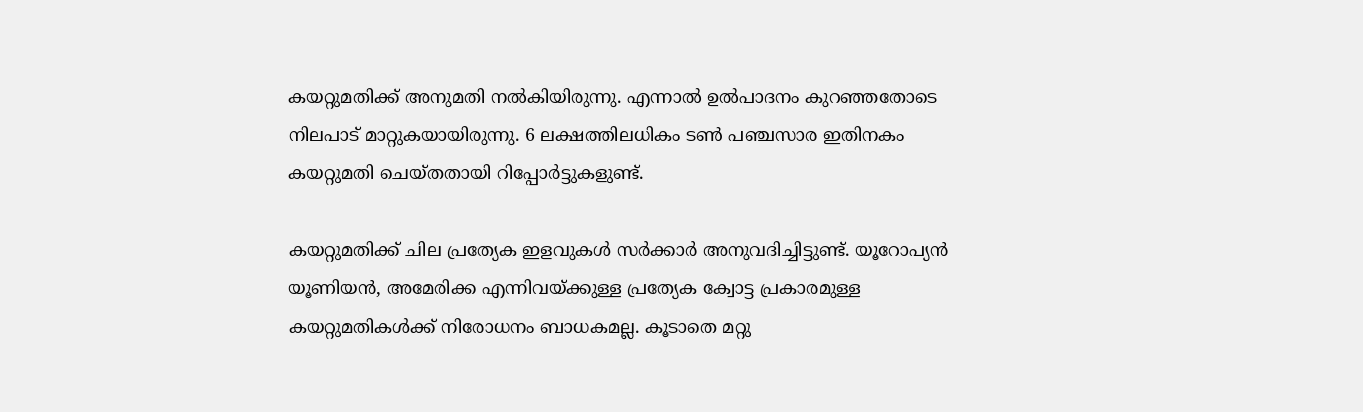കയറ്റുമതിക്ക് അനുമതി നല്‍കിയിരുന്നു. എന്നാല്‍ ഉല്‍പാദനം കുറഞ്ഞതോടെ നിലപാട് മാറ്റുകയായിരുന്നു. 6 ലക്ഷത്തിലധികം ടണ്‍ പഞ്ചസാര ഇതിനകം കയറ്റുമതി ചെയ്തതായി റിപ്പോര്‍ട്ടുകളുണ്ട്.

കയറ്റുമതിക്ക് ചില പ്രത്യേക ഇളവുകള്‍ സര്‍ക്കാര്‍ അനുവദിച്ചിട്ടുണ്ട്. യൂറോപ്യന്‍ യൂണിയന്‍, അമേരിക്ക എന്നിവയ്ക്കുള്ള പ്രത്യേക ക്വോട്ട പ്രകാരമുള്ള കയറ്റുമതികള്‍ക്ക് നിരോധനം ബാധകമല്ല. കൂടാതെ മറ്റു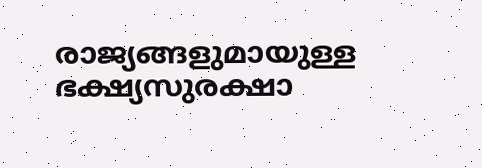രാജ്യങ്ങളുമായുള്ള ഭക്ഷ്യസുരക്ഷാ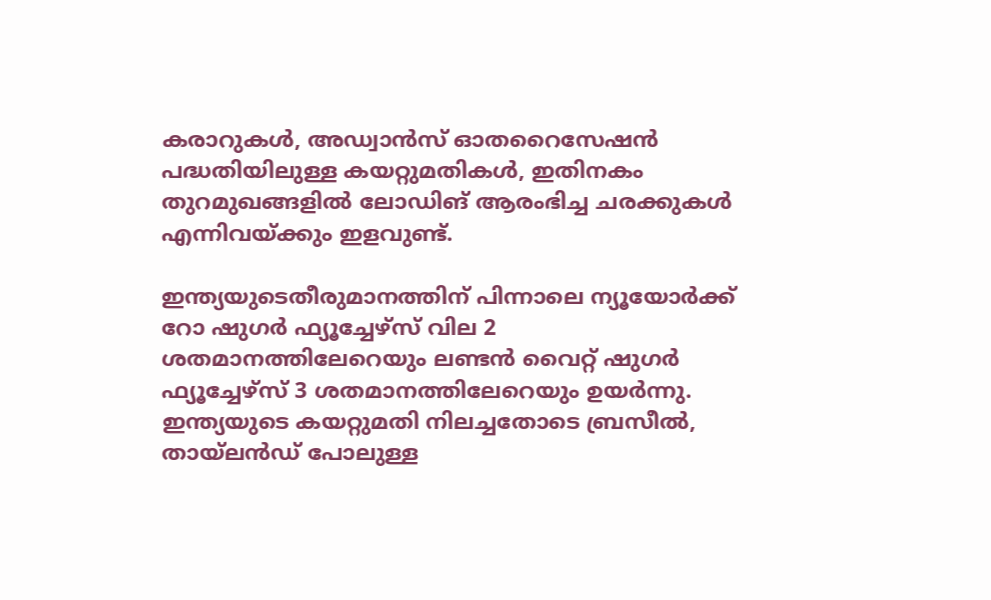കരാറുകള്‍, അഡ്വാന്‍സ് ഓതറൈസേഷന്‍ പദ്ധതിയിലുള്ള കയറ്റുമതികള്‍, ഇതിനകം തുറമുഖങ്ങളില്‍ ലോഡിങ് ആരംഭിച്ച ചരക്കുകള്‍ എന്നിവയ്ക്കും ഇളവുണ്ട്.

ഇന്ത്യയുടെതീരുമാനത്തിന് പിന്നാലെ ന്യൂയോര്‍ക്ക് റോ ഷുഗര്‍ ഫ്യൂച്ചേഴ്‌സ് വില 2 ശതമാനത്തിലേറെയും ലണ്ടന്‍ വൈറ്റ് ഷുഗര്‍ ഫ്യൂച്ചേഴ്‌സ് 3 ശതമാനത്തിലേറെയും ഉയര്‍ന്നു. ഇന്ത്യയുടെ കയറ്റുമതി നിലച്ചതോടെ ബ്രസീല്‍, തായ്ലന്‍ഡ് പോലുള്ള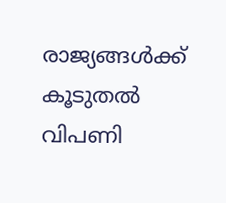രാജ്യങ്ങള്‍ക്ക് കൂടുതല്‍ വിപണി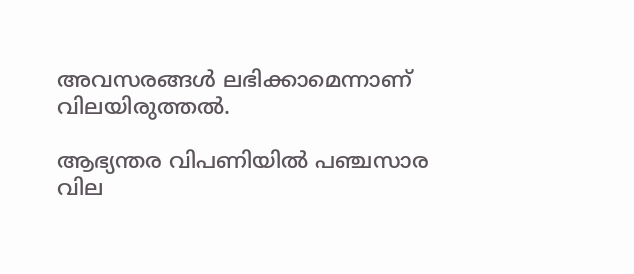അവസരങ്ങള്‍ ലഭിക്കാമെന്നാണ് വിലയിരുത്തല്‍.

ആഭ്യന്തര വിപണിയില്‍ പഞ്ചസാര വില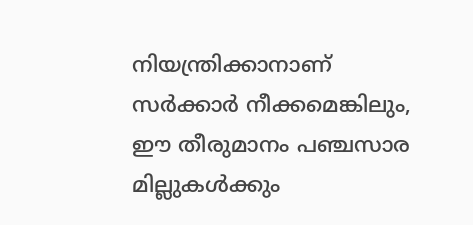നിയന്ത്രിക്കാനാണ് സര്‍ക്കാര്‍ നീക്കമെങ്കിലും, ഈ തീരുമാനം പഞ്ചസാര മില്ലുകള്‍ക്കും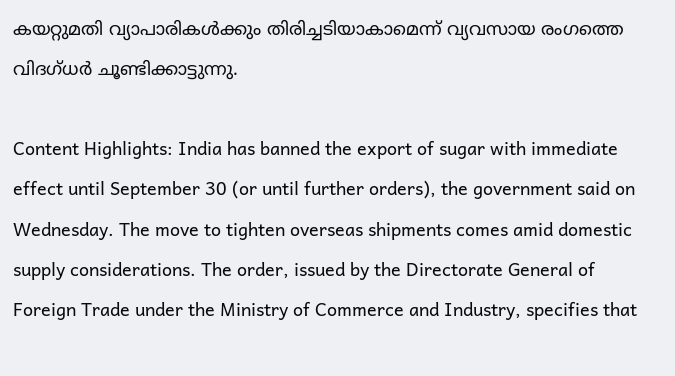കയറ്റുമതി വ്യാപാരികള്‍ക്കും തിരിച്ചടിയാകാമെന്ന് വ്യവസായ രംഗത്തെ വിദഗ്ധര്‍ ചൂണ്ടിക്കാട്ടുന്നു.

Content Highlights: India has banned the export of sugar with immediate effect until September 30 (or until further orders), the government said on Wednesday. The move to tighten overseas shipments comes amid domestic supply considerations. The order, issued by the Directorate General of Foreign Trade under the Ministry of Commerce and Industry, specifies that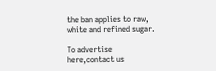the ban applies to raw, white and refined sugar.

To advertise here,contact us